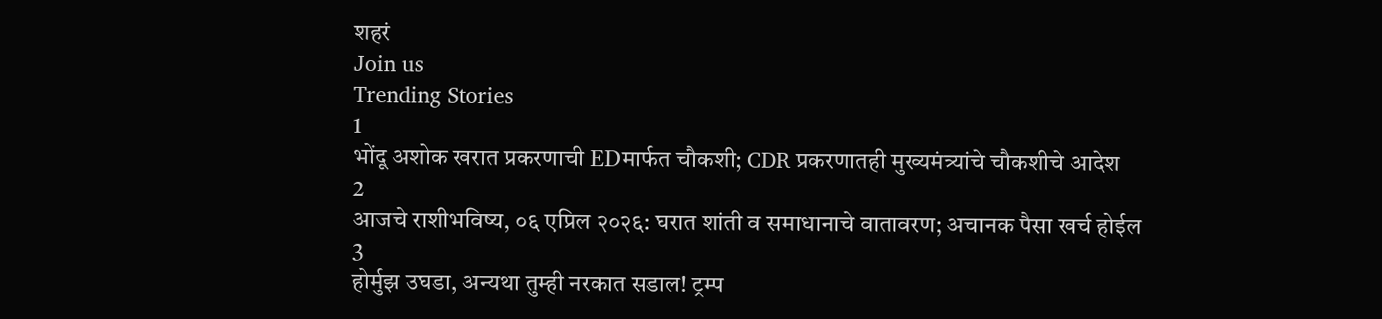शहरं
Join us
Trending Stories
1
भोंदू अशोक खरात प्रकरणाची EDमार्फत चौकशी; CDR प्रकरणातही मुख्यमंत्र्यांचे चौकशीचे आदेश
2
आजचे राशीभविष्य, ०६ एप्रिल २०२६: घरात शांती व समाधानाचे वातावरण; अचानक पैसा खर्च होईल
3
होर्मुझ उघडा, अन्यथा तुम्ही नरकात सडाल! ट्रम्प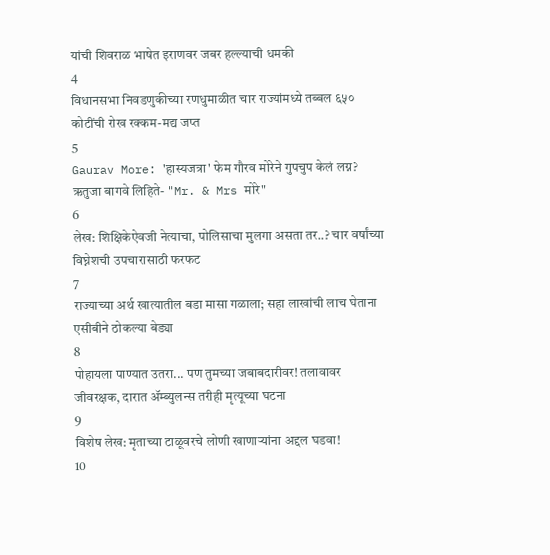यांची शिवराळ भाषेत इराणवर जबर हल्ल्याची धमकी
4
विधानसभा निवडणुकीच्या रणधुमाळीत चार राज्यांमध्ये तब्बल ६५० कोटींची रोख रक्कम-मद्य जप्त
5
Gaurav More: 'हास्यजत्रा' फेम गौरव मोरेने गुपचुप केलं लग्न? ऋतुजा बागवे लिहिते- "Mr. & Mrs मोरे"
6
लेख: शिक्षिकेऐवजी नेत्याचा, पोलिसाचा मुलगा असता तर..? चार वर्षांच्या विघ्नेशची उपचारासाठी फरफट
7
राज्याच्या अर्थ खात्यातील बडा मासा गळाला; सहा लाखांची लाच घेताना एसीबीने ठोकल्या बेड्या
8
पोहायला पाण्यात उतरा... पण तुमच्या जबाबदारीवर! तलावावर जीवरक्षक, दारात ॲम्ब्युलन्स तरीही मृत्यूच्या घटना
9
विशेष लेख: मृताच्या टाळूवरचे लोणी खाणाऱ्यांना अद्दल घडवा!
10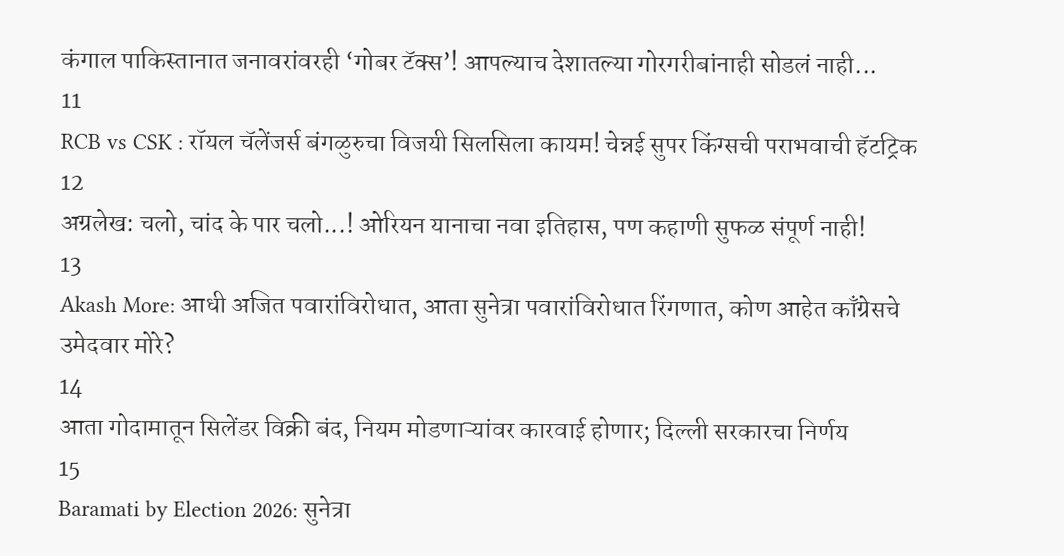कंगाल पाकिस्तानात जनावरांवरही ‘गोबर टॅक्स’! आपल्याच देशातल्या गोरगरीबांनाही सोडलं नाही...
11
RCB vs CSK : रॉयल चॅलेंजर्स बंगळुरुचा विजयी सिलसिला कायम! चेन्नई सुपर किंग्सची पराभवाची हॅटट्रिक
12
अग्रलेख: चलो, चांद के पार चलो...! ओरियन यानाचा नवा इतिहास, पण कहाणी सुफळ संपूर्ण नाही!
13
Akash More: आधी अजित पवारांविरोधात, आता सुनेत्रा पवारांविरोधात रिंगणात, कोण आहेत काँग्रेसचे उमेदवार मोरे?
14
आता गोदामातून सिलेंडर विक्री बंद, नियम मोडणाऱ्यांवर कारवाई होणार; दिल्ली सरकारचा निर्णय
15
Baramati by Election 2026: सुनेत्रा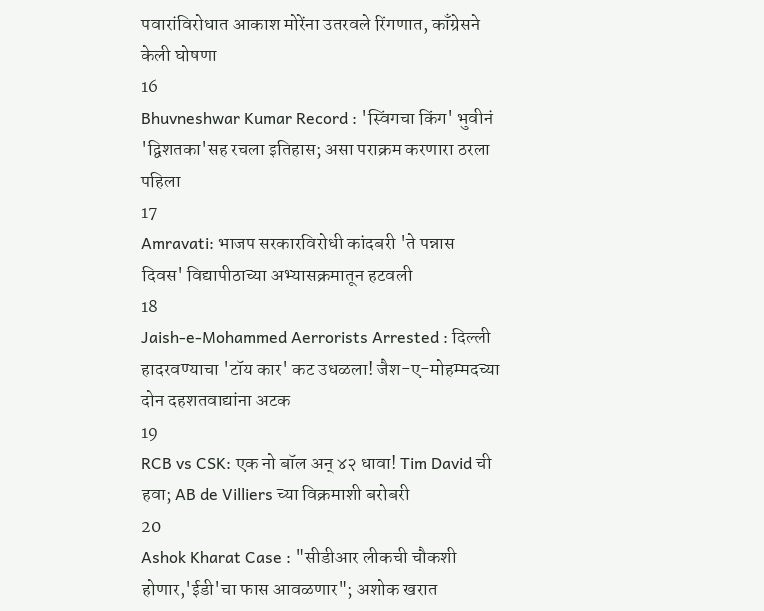पवारांविरोधात आकाश मोरेंना उतरवले रिंगणात, काँग्रेसने केली घोषणा
16
Bhuvneshwar Kumar Record : 'स्विंगचा किंग' भुवीनं 'द्विशतका'सह रचला इतिहास; असा पराक्रम करणारा ठरला पहिला
17
Amravati: भाजप सरकारविरोधी कांदबरी 'ते पन्नास दिवस' विद्यापीठाच्या अभ्यासक्रमातून हटवली
18
Jaish-e-Mohammed Aerrorists Arrested : दिल्ली हादरवण्याचा 'टॉय कार' कट उधळला! जैश-ए-मोहम्मदच्या दोन दहशतवाद्यांना अटक
19
RCB vs CSK: एक नो बॉल अन् ४२ धावा! Tim David ची हवा; AB de Villiers च्या विक्रमाशी बरोबरी
20
Ashok Kharat Case : "सीडीआर लीकची चौकशी होणार,'ईडी'चा फास आवळणार"; अशोक खरात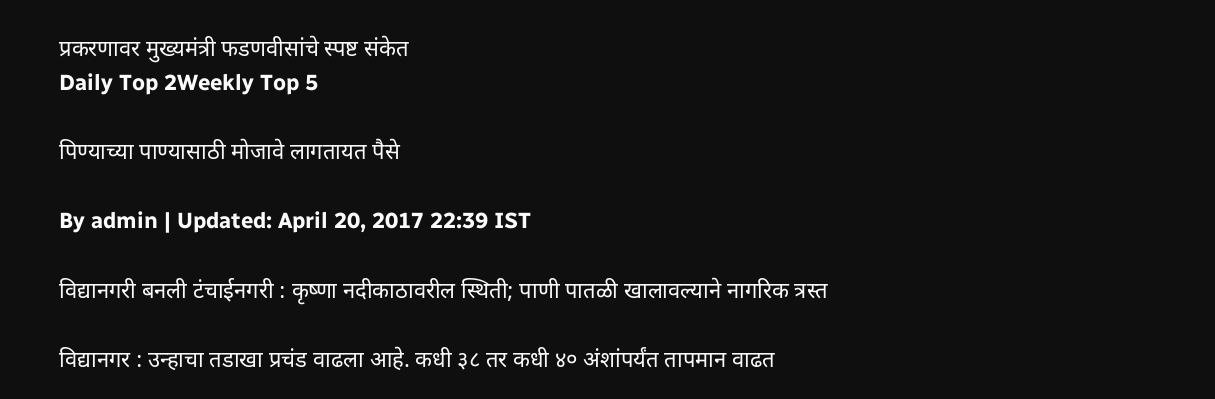प्रकरणावर मुख्यमंत्री फडणवीसांचे स्पष्ट संकेत
Daily Top 2Weekly Top 5

पिण्याच्या पाण्यासाठी मोजावे लागतायत पैसे

By admin | Updated: April 20, 2017 22:39 IST

विद्यानगरी बनली टंचाईनगरी : कृष्णा नदीकाठावरील स्थिती; पाणी पातळी खालावल्याने नागरिक त्रस्त

विद्यानगर : उन्हाचा तडाखा प्रचंड वाढला आहे. कधी ३८ तर कधी ४० अंशांपर्यंत तापमान वाढत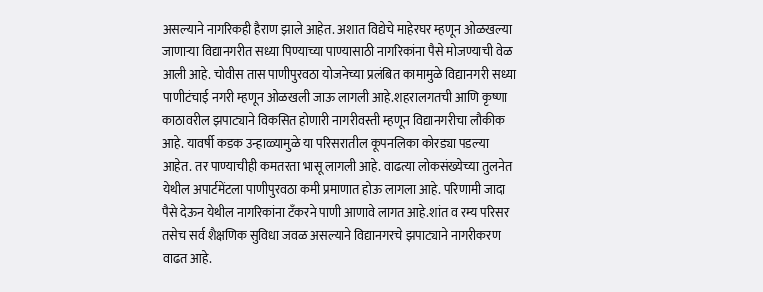असल्याने नागरिकही हैराण झाले आहेत. अशात विद्येचे माहेरघर म्हणून ओळखल्या जाणाऱ्या विद्यानगरीत सध्या पिण्याच्या पाण्यासाठी नागरिकांना पैसे मोजण्याची वेळ आली आहे. चोवीस तास पाणीपुरवठा योजनेच्या प्रलंबित कामामुळे विद्यानगरी सध्या पाणीटंचाई नगरी म्हणून ओळखली जाऊ लागली आहे.शहरालगतची आणि कृष्णा काठावरील झपाट्याने विकसित होणारी नागरीवस्ती म्हणून विद्यानगरीचा लौकीक आहे. यावर्षी कडक उन्हाळ्यामुळे या परिसरातील कूपनलिका कोरड्या पडल्या आहेत. तर पाण्याचीही कमतरता भासू लागली आहे. वाढत्या लोकसंख्येच्या तुलनेत येथील अपार्टमेंटला पाणीपुरवठा कमी प्रमाणात होऊ लागला आहे. परिणामी जादा पैसे देऊन येथील नागरिकांना टँकरने पाणी आणावे लागत आहे.शांत व रम्य परिसर तसेच सर्व शैक्षणिक सुविधा जवळ असल्याने विद्यानगरचे झपाट्याने नागरीकरण वाढत आहे.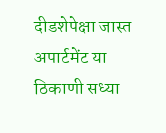दीडशेपेक्षा जास्त अपार्टमेंट या ठिकाणी सध्या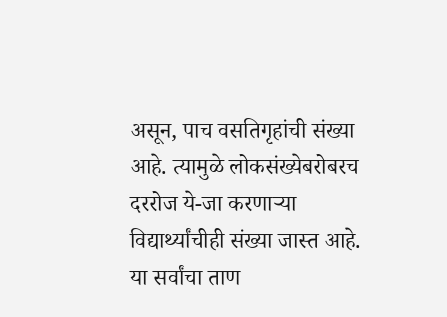असून, पाच वसतिगृहांची संख्या आहे. त्यामुळे लोकसंख्येबरोबरच दररोज ये-जा करणाऱ्या विद्यार्थ्यांचीही संख्या जास्त आहे. या सर्वांचा ताण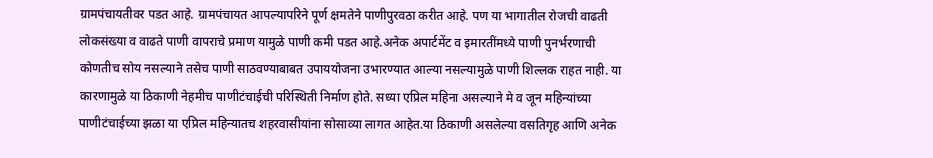ग्रामपंचायतीवर पडत आहे. ग्रामपंचायत आपल्यापरिने पूर्ण क्षमतेने पाणीपुरवठा करीत आहे. पण या भागातील रोजची वाढती लोकसंख्या व वाढते पाणी वापराचे प्रमाण यामुळे पाणी कमी पडत आहे.अनेक अपार्टमेंट व इमारतींमध्ये पाणी पुनर्भरणाची कोणतीच सोय नसल्याने तसेच पाणी साठवण्याबाबत उपाययोजना उभारण्यात आल्या नसल्यामुळे पाणी शिल्लक राहत नाही. या कारणामुळे या ठिकाणी नेहमीच पाणीटंचाईची परिस्थिती निर्माण होते. सध्या एप्रिल महिना असल्याने मे व जून महिन्यांच्या पाणीटंचाईच्या झळा या एप्रिल महिन्यातच शहरवासीयांना सोसाव्या लागत आहेत.या ठिकाणी असलेल्या वसतिगृह आणि अनेक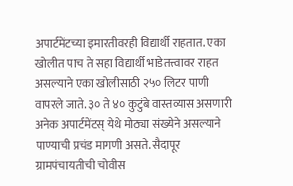अपार्टमेंटच्या इमारतीवरही विद्यार्थी राहतात. एका खोलीत पाच ते सहा विद्यार्थी भाडेतत्त्वावर राहत असल्याने एका खोलीसाठी २५० लिटर पाणी वापरले जाते. ३० ते ४० कुटुंबे वास्तव्यास असणारी अनेक अपार्टमेंटस् येथे मोठ्या संख्येने असल्याने पाण्याची प्रचंड मागणी असते. सैदापूर ग्रामपंचायतीची चोवीस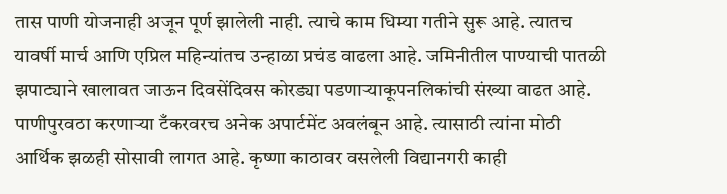तास पाणी योजनाही अजून पूर्ण झालेली नाही. त्याचे काम धिम्या गतीने सुरू आहे. त्यातच यावर्षी मार्च आणि एप्रिल महिन्यांतच उन्हाळा प्रचंड वाढला आहे. जमिनीतील पाण्याची पातळी झपाट्याने खालावत जाऊन दिवसेंदिवस कोरड्या पडणाऱ्याकूपनलिकांची संख्या वाढत आहे. पाणीपुरवठा करणाऱ्या टँकरवरच अनेक अपार्टमेंट अवलंबून आहे. त्यासाठी त्यांना मोठी आर्थिक झळही सोसावी लागत आहे. कृष्णा काठावर वसलेली विद्यानगरी काही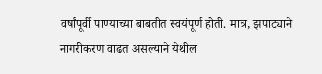वर्षांपूर्वी पाण्याच्या बाबतीत स्वयंपूर्ण होती. मात्र, झपाट्याने नागरीकरण वाढत असल्याने येथील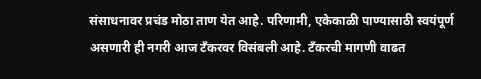संसाधनावर प्रचंड मोठा ताण येत आहे. परिणामी, एकेकाळी पाण्यासाठी स्वयंपूर्ण असणारी ही नगरी आज टँकरवर विसंबली आहे. टँकरची मागणी वाढत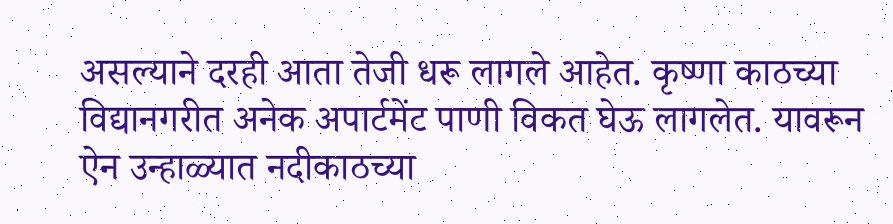असल्याने दरही आता तेजी धरू लागले आहेत. कृष्णा काठच्या विद्यानगरीत अनेक अपार्टमेंट पाणी विकत घेऊ लागलेत. यावरून ऐन उन्हाळ्यात नदीकाठच्या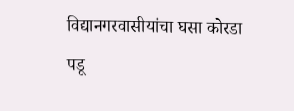विद्यानगरवासीयांचा घसा कोरडा पडू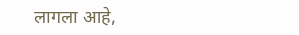लागला आहे,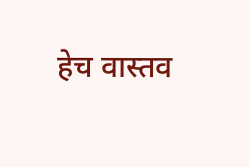हेच वास्तव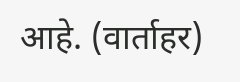आहे. (वार्ताहर)